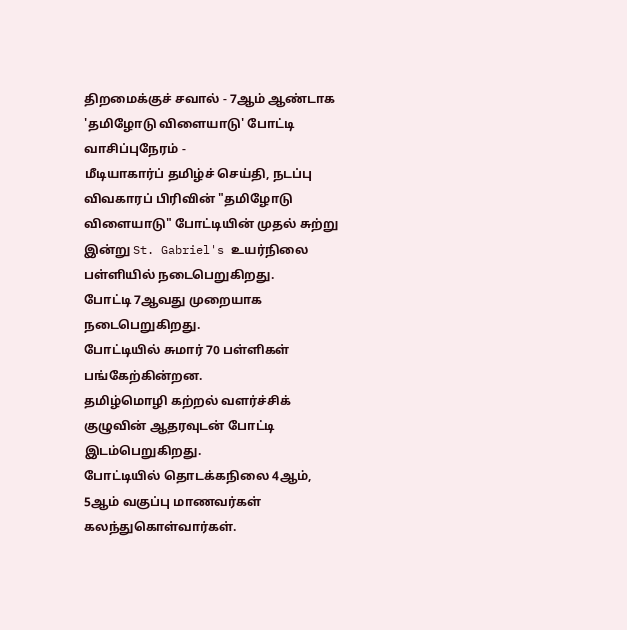திறமைக்குச் சவால் - 7ஆம் ஆண்டாக 'தமிழோடு விளையாடு' போட்டி
வாசிப்புநேரம் -
மீடியாகார்ப் தமிழ்ச் செய்தி, நடப்பு விவகாரப் பிரிவின் "தமிழோடு விளையாடு" போட்டியின் முதல் சுற்று இன்று St. Gabriel's உயர்நிலை பள்ளியில் நடைபெறுகிறது.
போட்டி 7ஆவது முறையாக நடைபெறுகிறது.
போட்டியில் சுமார் 70 பள்ளிகள் பங்கேற்கின்றன.
தமிழ்மொழி கற்றல் வளர்ச்சிக் குழுவின் ஆதரவுடன் போட்டி இடம்பெறுகிறது.
போட்டியில் தொடக்கநிலை 4ஆம், 5ஆம் வகுப்பு மாணவர்கள் கலந்துகொள்வார்கள்.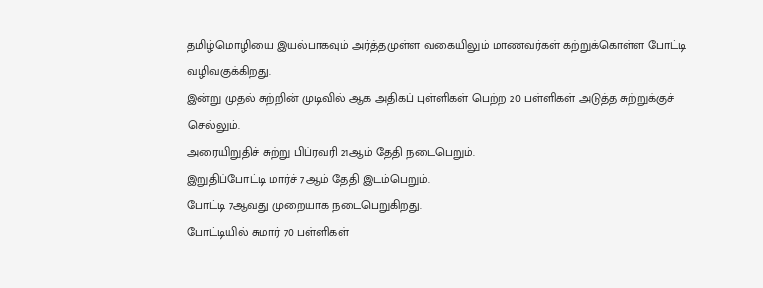தமிழ்மொழியை இயல்பாகவும் அர்த்தமுள்ள வகையிலும் மாணவர்கள் கற்றுக்கொள்ள போட்டி வழிவகுக்கிறது.
இன்று முதல் சுற்றின் முடிவில் ஆக அதிகப் புள்ளிகள் பெற்ற 20 பள்ளிகள் அடுத்த சுற்றுக்குச் செல்லும்.
அரையிறுதிச் சுற்று பிப்ரவரி 21ஆம் தேதி நடைபெறும்.
இறுதிப்போட்டி மார்ச் 7ஆம் தேதி இடம்பெறும்.
போட்டி 7ஆவது முறையாக நடைபெறுகிறது.
போட்டியில் சுமார் 70 பள்ளிகள்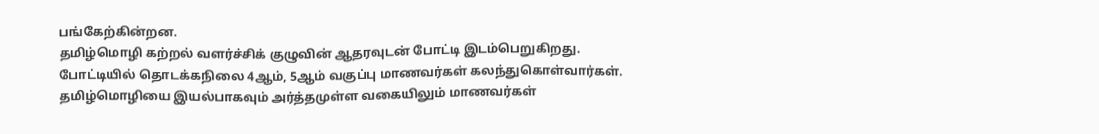பங்கேற்கின்றன.
தமிழ்மொழி கற்றல் வளர்ச்சிக் குழுவின் ஆதரவுடன் போட்டி இடம்பெறுகிறது.
போட்டியில் தொடக்கநிலை 4ஆம், 5ஆம் வகுப்பு மாணவர்கள் கலந்துகொள்வார்கள்.
தமிழ்மொழியை இயல்பாகவும் அர்த்தமுள்ள வகையிலும் மாணவர்கள்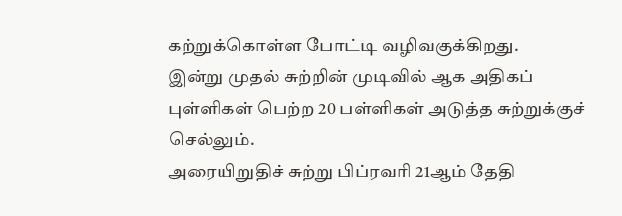கற்றுக்கொள்ள போட்டி வழிவகுக்கிறது.
இன்று முதல் சுற்றின் முடிவில் ஆக அதிகப் புள்ளிகள் பெற்ற 20 பள்ளிகள் அடுத்த சுற்றுக்குச் செல்லும்.
அரையிறுதிச் சுற்று பிப்ரவரி 21ஆம் தேதி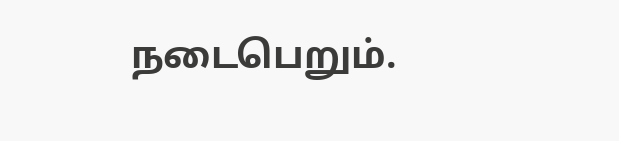நடைபெறும்.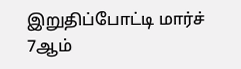இறுதிப்போட்டி மார்ச் 7ஆம்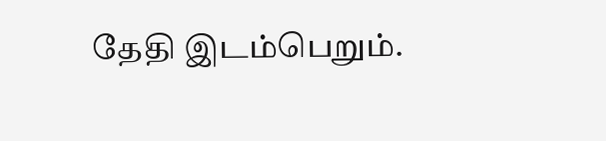தேதி இடம்பெறும்.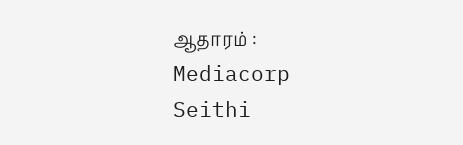ஆதாரம் : Mediacorp Seithi